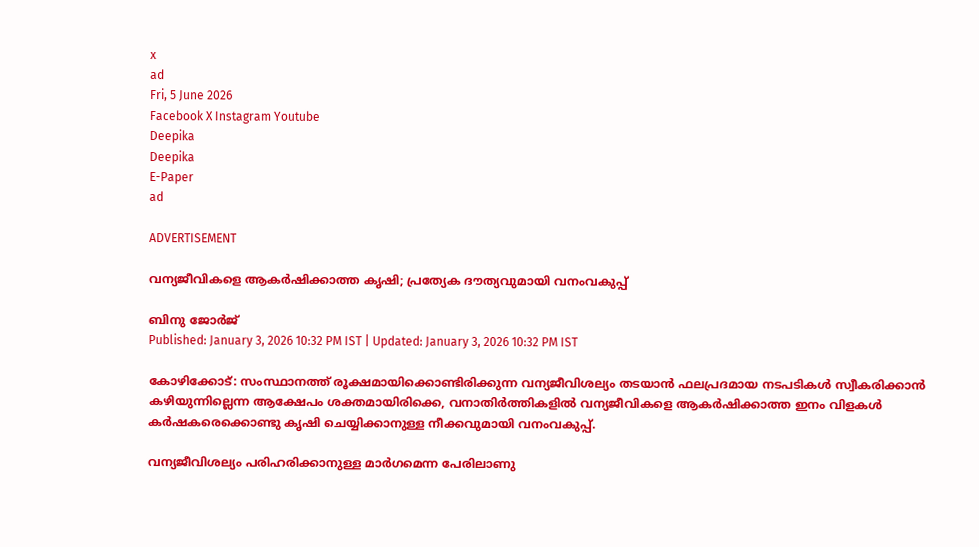x
ad
Fri, 5 June 2026
Facebook X Instagram Youtube
Deepika
Deepika
E-Paper
ad

ADVERTISEMENT

വന്യജീവികളെ ആകര്‍ഷിക്കാത്ത കൃഷി; പ്രത്യേക ദൗത്യവുമായി വനംവകുപ്പ്

ബിനു ജോര്‍ജ്
Published: January 3, 2026 10:32 PM IST | Updated: January 3, 2026 10:32 PM IST

കോഴിക്കോട്: സംസ്ഥാനത്ത് രൂക്ഷമായിക്കൊണ്ടിരിക്കുന്ന വന്യജീവിശല്യം തടയാന്‍ ഫലപ്രദമായ നടപടികള്‍ സ്വീകരിക്കാന്‍ കഴിയുന്നില്ലെന്ന ആക്ഷേപം ശക്തമായിരിക്കെ, വനാതിര്‍ത്തികളില്‍ വന്യജീവികളെ ആകര്‍ഷിക്കാത്ത ഇനം വിളകള്‍ കര്‍ഷകരെക്കൊണ്ടു കൃഷി ചെയ്യിക്കാനുള്ള നീക്കവുമായി വനംവകുപ്പ്.

വന്യജീവിശല്യം പരിഹരിക്കാനുള്ള മാര്‍ഗമെന്ന പേരിലാണു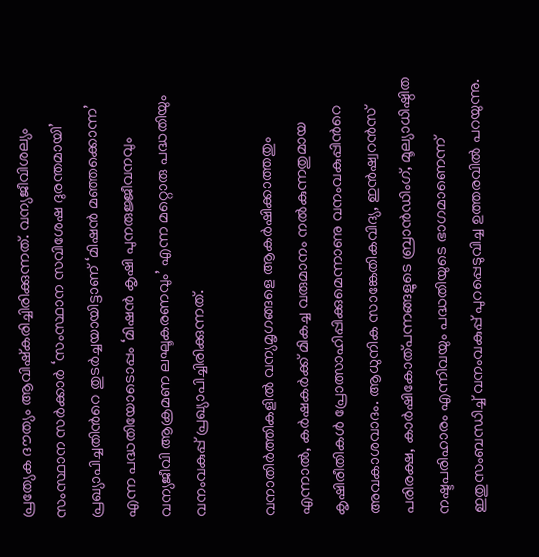പ്രത്യേക ദൗത്യം ആവിഷ്‌കരിച്ചിരിക്കുന്നത്. വന്യജീവിശല്യം സംസ്ഥാന സര്‍ക്കാര്‍ ‘സംസ്ഥാന സവിശേഷ ദുരന്തമായി’ പ്രഖ്യാപിച്ചതിന്‍റെ തുടര്‍ച്ചയായിട്ടാണ് ‘മിഷന്‍ മഞ്ഞക്കൊന്ന’ എന്ന പദ്ധതിയോടൊപ്പം ‘മിഷന്‍ കൃഷി പുനരുജ്ജീവനവും വന്യജീവി ആക്രമണ ലഘൂകരണവും’ എന്ന മറ്റൊരു പദ്ധതിയും വനംവകുപ്പ് പ്രഖ്യാപിച്ചിരിക്കുന്നത്.

വനാതിര്‍ത്തികളില്‍ വന്യമൃഗങ്ങളെ ആകര്‍ഷിക്കാത്തതും എന്നാല്‍, കര്‍ഷകര്‍ക്ക് മികച്ച വരുമാനം നല്‍കുന്നതുമായ കൃഷിരീതികള്‍ പ്രോത്സാഹിപ്പിക്കുമെന്നാണു വനംവകുപ്പിന്‍റെ അവകാശവാദം. ആധുനിക സാങ്കേതികവിദ്യ, ഇന്‍ഷ്വറന്‍സ് പരിരക്ഷ, കാര്‍ഷികോത്പന്നങ്ങളുടെ ബ്രാന്‍ഡിംഗ്, മൂല്യാധിഷ്ഠിത നഷ്ടപരിഹാരം എന്നിവയും പദ്ധതിയുടെ ഭാഗമാണെന്ന് ഇതുസംബന്ധിച്ച് വനംവകുപ്പ് പുറപ്പെടുവിച്ച ഉത്തരവില്‍ പറയുന്നു.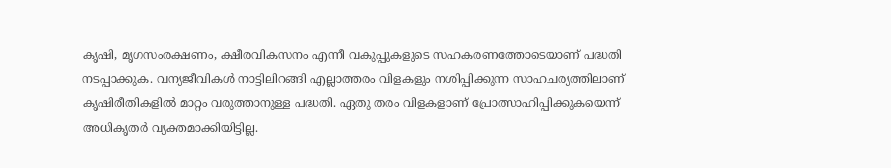കൃഷി, മൃഗസംരക്ഷണം, ക്ഷീരവികസനം എന്നീ വകുപ്പുകളുടെ സഹകരണത്തോടെയാണ് പദ്ധതി നടപ്പാക്കുക. വന്യജീവികള്‍ നാട്ടിലിറങ്ങി എല്ലാത്തരം വിളകളും നശിപ്പിക്കുന്ന സാഹചര്യത്തിലാണ് കൃഷിരീതികളില്‍ മാറ്റം വരുത്താനുള്ള പദ്ധതി. ഏതു തരം വിളകളാണ് പ്രോത്സാഹിപ്പിക്കുകയെന്ന് അധികൃതര്‍ വ്യക്തമാക്കിയിട്ടില്ല.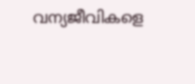വന്യജീവികളെ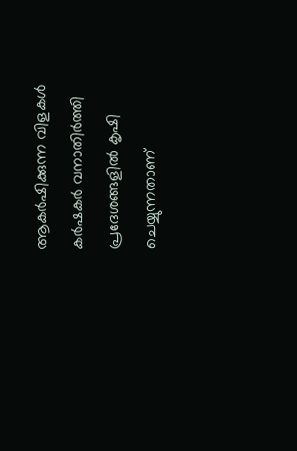ആകര്‍ഷിക്കുന്ന വിളകള്‍ കര്‍ഷകര്‍ വനാതിര്‍ത്തി പ്രദേശങ്ങളില്‍ കൃഷി ചെയ്യുന്നതാണ്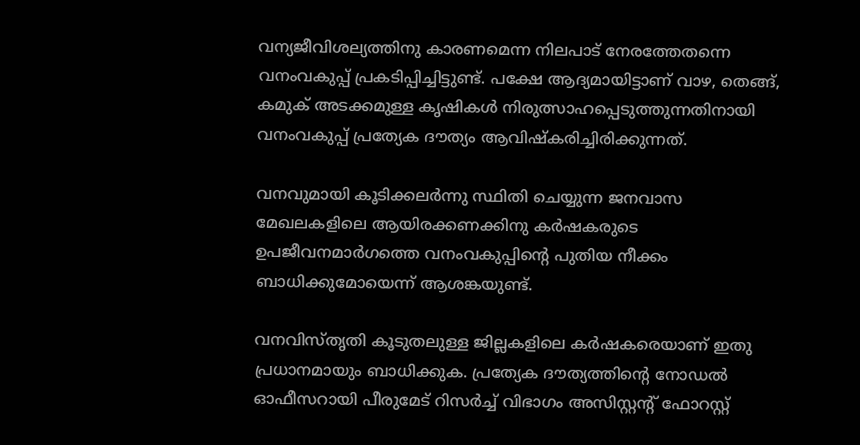വന്യജീവിശല്യത്തിനു കാരണമെന്ന നിലപാട് നേരത്തേതന്നെ വനംവകുപ്പ് പ്രകടിപ്പിച്ചിട്ടുണ്ട്. പക്ഷേ ആദ്യമായിട്ടാണ് വാഴ, തെങ്ങ്, കമുക് അടക്കമുള്ള കൃഷികള്‍ നിരുത്സാഹപ്പെടുത്തുന്നതിനായി വനംവകുപ്പ് പ്രത്യേക ദൗത്യം ആവിഷ്‌കരിച്ചിരിക്കുന്നത്.

വനവുമായി കൂടിക്കലര്‍ന്നു സ്ഥിതി ചെയ്യുന്ന ജനവാസ മേഖലകളിലെ ആയിരക്കണക്കിനു കര്‍ഷകരുടെ ഉപജീവനമാര്‍ഗത്തെ വനംവകുപ്പിന്‍റെ പുതിയ നീക്കം ബാധിക്കുമോയെന്ന് ആശങ്കയുണ്ട്.

വനവിസ്തൃതി കൂടുതലുള്ള ജില്ലകളിലെ കര്‍ഷകരെയാണ് ഇതു പ്രധാനമായും ബാധിക്കുക. പ്രത്യേക ദൗത്യത്തിന്‍റെ നോഡല്‍ ഓഫീസറായി പീരുമേട് റിസര്‍ച്ച് വിഭാഗം അസിസ്റ്റന്‍റ് ഫോറസ്റ്റ്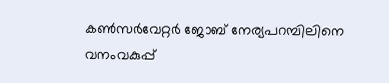കണ്‍സര്‍വേറ്റര്‍ ജോബ് നേര്യപറമ്പിലിനെ വനംവകുപ്പ്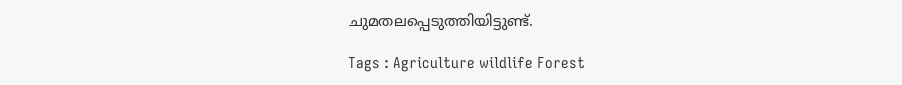ചുമതലപ്പെടുത്തിയിട്ടുണ്ട്.

Tags : Agriculture wildlife Forest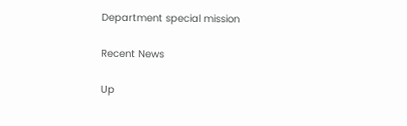Department special mission

Recent News

Up